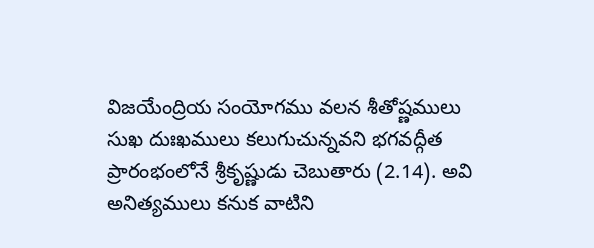విజయేంద్రియ సంయోగము వలన శీతోష్ణములు సుఖ దుఃఖములు కలుగుచున్నవని భగవద్గీత ప్రారంభంలోనే శ్రీకృష్ణుడు చెబుతారు (2.14). అవి అనిత్యములు కనుక వాటిని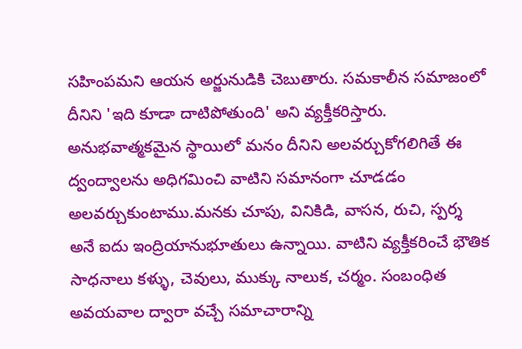సహింపమని ఆయన అర్జునుడికి చెబుతారు. సమకాలీన సమాజంలో దీనిని 'ఇది కూడా దాటిపోతుంది' అని వ్యక్తీకరిస్తారు. అనుభవాత్మకమైన స్థాయిలో మనం దీనిని అలవర్చుకోగలిగితే ఈ ద్వంద్వాలను అధిగమించి వాటిని సమానంగా చూడడం అలవర్చుకుంటాము.మనకు చూపు, వినికిడి, వాసన, రుచి, స్పర్శ అనే ఐదు ఇంద్రియానుభూతులు ఉన్నాయి. వాటిని వ్యక్తీకరించే భౌతిక సాధనాలు కళ్ళు, చెవులు, ముక్కు నాలుక, చర్మం. సంబంధిత అవయవాల ద్వారా వచ్చే సమాచారాన్ని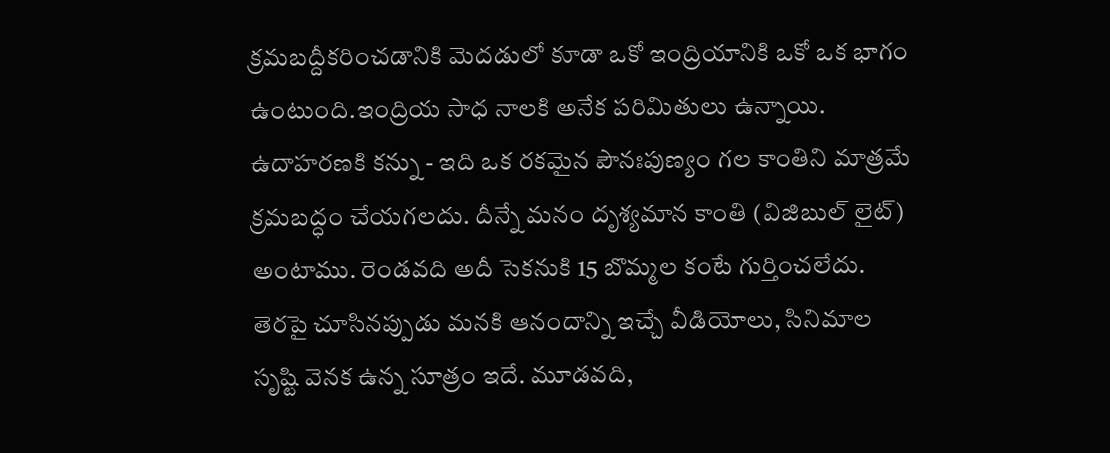క్రమబద్దీకరించడానికి మెదడులో కూడా ఒకో ఇంద్రియానికి ఒకో ఒక భాగం ఉంటుంది.ఇంద్రియ సాధ నాలకి అనేక పరిమితులు ఉన్నాయి. ఉదాహరణకి కన్ను - ఇది ఒక రకమైన పౌనఃపుణ్యం గల కాంతిని మాత్రమే క్రమబద్ధం చేయగలదు. దీన్నే మనం దృశ్యమాన కాంతి (విజిబుల్ లైట్) అంటాము. రెండవది అదీ సెకనుకి 15 బొమ్మల కంటే గుర్తించలేదు. తెరపై చూసినప్పుడు మనకి ఆనందాన్ని ఇచ్చే వీడియోలు, సినిమాల సృష్టి వెనక ఉన్న సూత్రం ఇదే. మూడవది,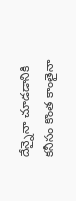దేన్నైనా చూడడానికి కనీసం కొంత కాంతైనా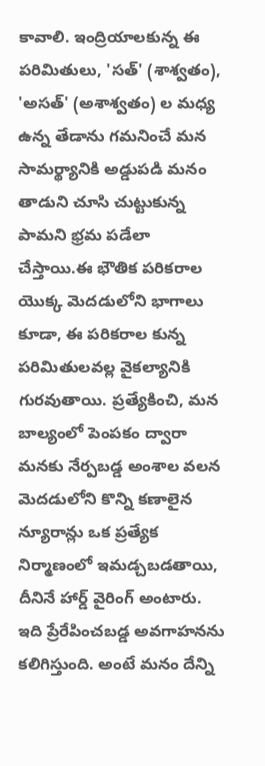కావాలి. ఇంద్రియాలకున్న ఈ పరిమితులు, 'సత్' (శాశ్వతం), 'అసత్' (అశాశ్వతం) ల మధ్య ఉన్న తేడాను గమనించే మన సామర్థ్యానికి అడ్డుపడి మనం తాడుని చూసి చుట్టుకున్న పామని భ్రమ పడేలా చేస్తాయి.ఈ భౌతిక పరికరాల యొక్క మెదడులోని భాగాలు కూడా, ఈ పరికరాల కున్న పరిమితులవల్ల వైకల్యానికి గురవుతాయి. ప్రత్యేకించి, మన బాల్యంలో పెంపకం ద్వారా మనకు నేర్పబడ్డ అంశాల వలన మెదడులోని కొన్ని కణాలైన న్యూరాన్లు ఒక ప్రత్యేక నిర్మాణంలో ఇమడ్చబడతాయి, దీనినే హార్డ్ వైరింగ్ అంటారు. ఇది ప్రేరేపించబడ్డ అవగాహనను కలిగిస్తుంది. అంటే మనం దేన్ని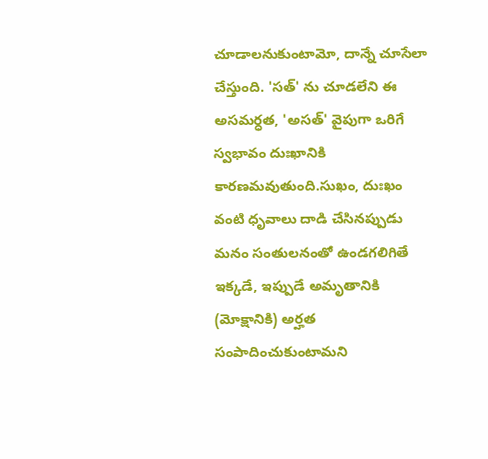చూడాలనుకుంటామో, దాన్నే చూసేలా చేస్తుంది. 'సత్' ను చూడలేని ఈ అసమర్ధత, 'అసత్' వైపుగా ఒరిగే స్వభావం దుఃఖానికి కారణమవుతుంది.సుఖం, దుఃఖం వంటి ధృవాలు దాడి చేసినప్పుడు మనం సంతులనంతో ఉండగలిగితే ఇక్కడే, ఇప్పుడే అమృతానికి (మోక్షానికి) అర్హత సంపాదించుకుంటామని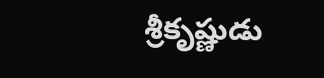శ్రీకృష్ణుడు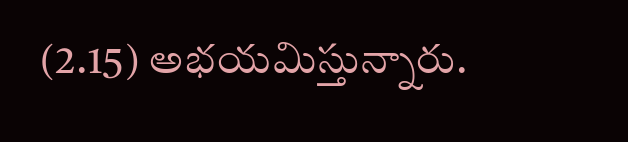(2.15) అభయమిస్తున్నారు.